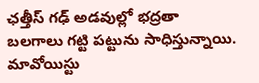ఛత్తీస్ గఢ్ అడవుల్లో భద్రతా బలగాలు గట్టి పట్టును సాధిస్తున్నాయి. మావోయిస్టు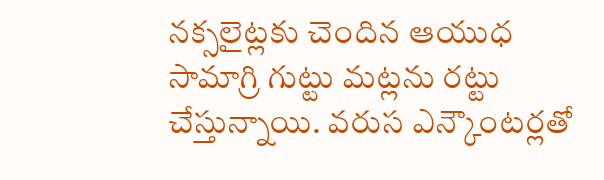నక్సలైట్లకు చెందిన ఆయుధ సామాగ్రి గుట్టు మట్లను రట్టు చేస్తున్నాయి. వరుస ఎన్కౌంటర్లతో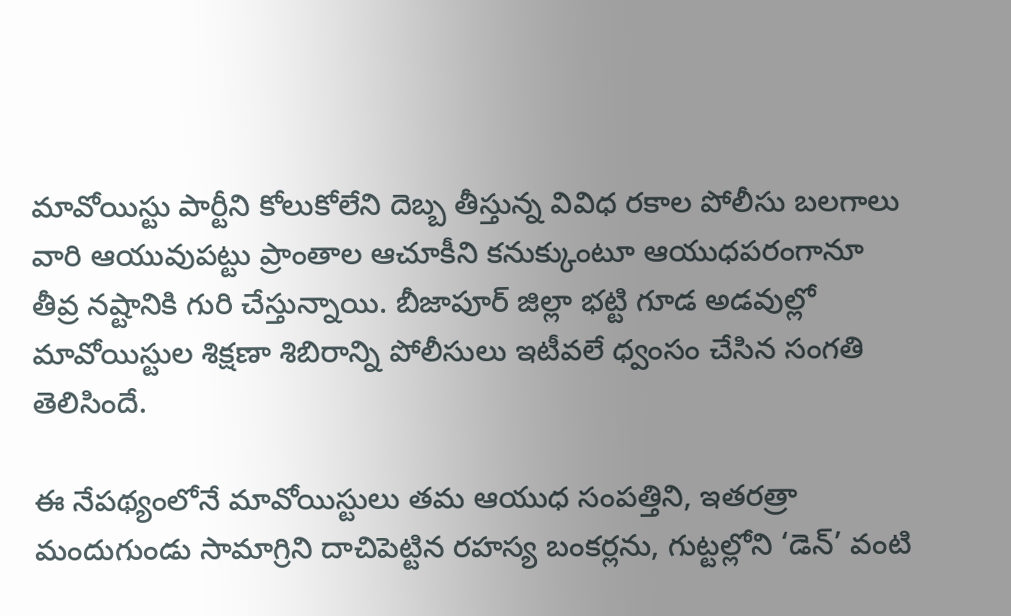మావోయిస్టు పార్టీని కోలుకోలేని దెబ్బ తీస్తున్న వివిధ రకాల పోలీసు బలగాలు వారి ఆయువుపట్టు ప్రాంతాల ఆచూకీని కనుక్కుంటూ ఆయుధపరంగానూ తీవ్ర నష్టానికి గురి చేస్తున్నాయి. బీజాపూర్ జిల్లా భట్టి గూడ అడవుల్లో మావోయిస్టుల శిక్షణా శిబిరాన్ని పోలీసులు ఇటీవలే ధ్వంసం చేసిన సంగతి తెలిసిందే.

ఈ నేపథ్యంలోనే మావోయిస్టులు తమ ఆయుధ సంపత్తిని, ఇతరత్రా మందుగుండు సామాగ్రిని దాచిపెట్టిన రహస్య బంకర్లను, గుట్టల్లోని ‘డెన్’ వంటి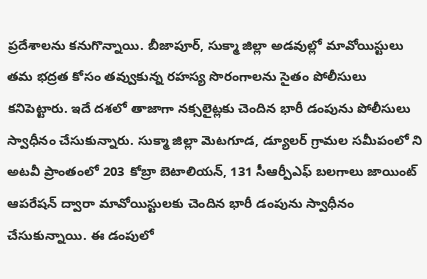ప్రదేశాలను కనుగొన్నాయి. బీజాపూర్, సుక్మా జిల్లా అడవుల్లో మావోయిస్టులు తమ భద్రత కోసం తవ్వుకున్న రహస్య సొరంగాలను సైతం పోలీసులు కనిపెట్టారు. ఇదే దశలో తాజాగా నక్సలైట్లకు చెందిన భారీ డంపును పోలీసులు స్వాధీనం చేసుకున్నారు. సుక్మా జిల్లా మెటగూడ, డ్యూలర్ గ్రామల సమీపంలో ని అటవీ ప్రాంతంలో 203 కోబ్రా బెటాలియన్, 131 సీఆర్పీఎఫ్ బలగాలు జాయింట్ ఆపరేషన్ ద్వారా మావోయిస్టులకు చెందిన భారీ డంపును స్వాధీనం చేసుకున్నాయి. ఈ డంపులో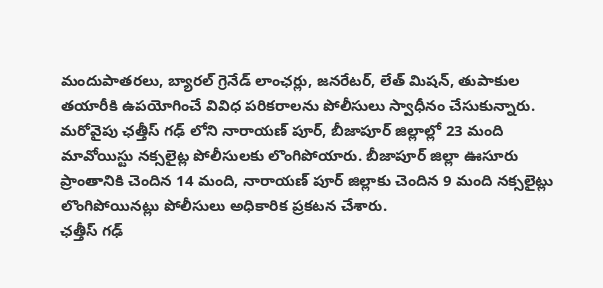మందుపాతరలు, బ్యారల్ గ్రెనేడ్ లాంఛర్లు, జనరేటర్, లేత్ మిషన్, తుపాకుల తయారీకి ఉపయోగించే వివిధ పరికరాలను పోలీసులు స్వాధీనం చేసుకున్నారు.
మరోవైపు ఛత్తీస్ గఢ్ లోని నారాయణ్ పూర్, బీజాపూర్ జిల్లాల్లో 23 మంది మావోయిస్టు నక్సలైట్ల పోలీసులకు లొంగిపోయారు. బీజాపూర్ జిల్లా ఊసూరు ప్రాంతానికి చెందిన 14 మంది, నారాయణ్ పూర్ జిల్లాకు చెందిన 9 మంది నక్సలైట్లు లొంగిపోయినట్లు పోలీసులు అధికారిక ప్రకటన చేశారు.
ఛత్తీస్ గఢ్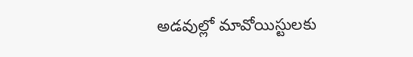అడవుల్లో మావోయిస్టులకు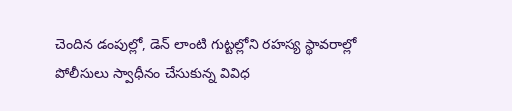చెందిన డంపుల్లో, డెన్ లాంటి గుట్టల్లోని రహస్య స్థావరాల్లో పోలీసులు స్వాధీనం చేసుకున్న వివిధ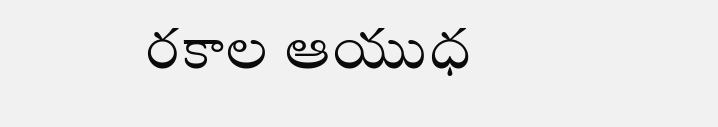రకాల ఆయుధ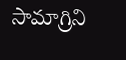సామాగ్రిని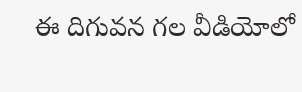ఈ దిగువన గల వీడియోలో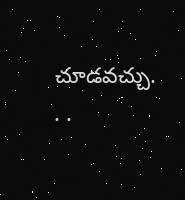చూడవచ్చు.
. .